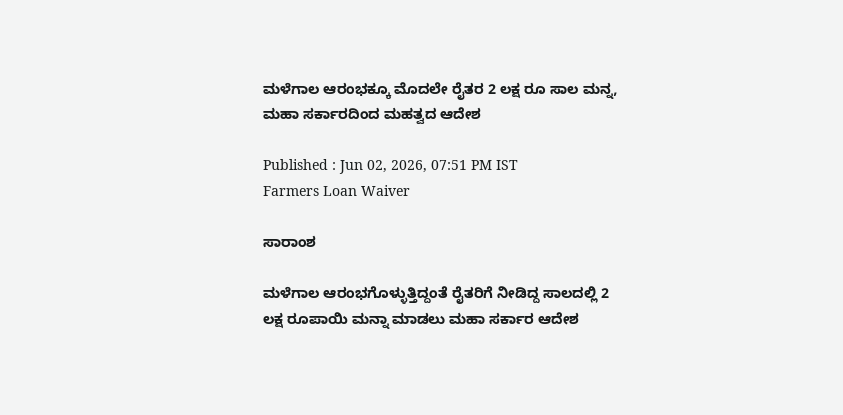ಮಳೆಗಾಲ ಆರಂಭಕ್ಕೂ ಮೊದಲೇ ರೈತರ 2 ಲಕ್ಷ ರೂ ಸಾಲ ಮನ್ನ, ಮಹಾ ಸರ್ಕಾರದಿಂದ ಮಹತ್ವದ ಆದೇಶ

Published : Jun 02, 2026, 07:51 PM IST
Farmers Loan Waiver

ಸಾರಾಂಶ

ಮಳೆಗಾಲ ಆರಂಭಗೊಳ್ಳುತ್ತಿದ್ದಂತೆ ರೈತರಿಗೆ ನೀಡಿದ್ದ ಸಾಲದಲ್ಲಿ 2 ಲಕ್ಷ ರೂಪಾಯಿ ಮನ್ನಾ ಮಾಡಲು ಮಹಾ ಸರ್ಕಾರ ಆದೇಶ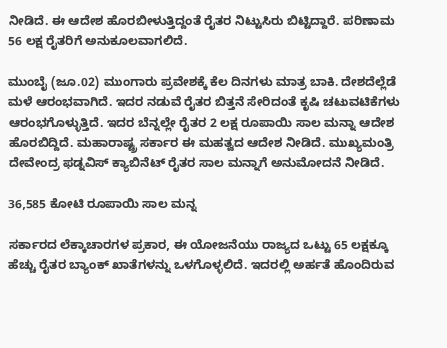ನೀಡಿದೆ. ಈ ಆದೇಶ ಹೊರಬೀಳುತ್ತಿದ್ದಂತೆ ರೈತರ ನಿಟ್ಟುಸಿರು ಬಿಟ್ಟಿದ್ದಾರೆ. ಪರಿಣಾಮ 56 ಲಕ್ಷ ರೈತರಿಗೆ ಅನುಕೂಲವಾಗಲಿದೆ.

ಮುಂಬೈ (ಜೂ.02) ಮುಂಗಾರು ಪ್ರವೇಶಕ್ಕೆ ಕೆಲ ದಿನಗಳು ಮಾತ್ರ ಬಾಕಿ. ದೇಶದೆಲ್ಲೆಡೆ ಮಳೆ ಆರಂಭವಾಗಿದೆ. ಇದರ ನಡುವೆ ರೈತರ ಬಿತ್ತನೆ ಸೇರಿದಂತೆ ಕೃಷಿ ಚಟುವಟಿಕೆಗಳು ಆರಂಭಗೊಳ್ಳುತ್ತಿದೆ. ಇದರ ಬೆನ್ನಲ್ಲೇ ರೈತರ 2 ಲಕ್ಷ ರೂಪಾಯಿ ಸಾಲ ಮನ್ನಾ ಆದೇಶ ಹೊರಬಿದ್ದಿದೆ. ಮಹಾರಾಷ್ಟ್ರ ಸರ್ಕಾರ ಈ ಮಹತ್ವದ ಆದೇಶ ನೀಡಿದೆ. ಮುಖ್ಯಮಂತ್ರಿ ದೇವೇಂದ್ರ ಫಡ್ನವಿಸ್ ಕ್ಯಾಬಿನೆಟ್ ರೈತರ ಸಾಲ ಮನ್ನಾಗೆ ಅನುಮೋದನೆ ನೀಡಿದೆ.

36,585 ಕೋಟಿ ರೂಪಾಯಿ ಸಾಲ ಮನ್ನ

ಸರ್ಕಾರದ ಲೆಕ್ಕಾಚಾರಗಳ ಪ್ರಕಾರ, ಈ ಯೋಜನೆಯು ರಾಜ್ಯದ ಒಟ್ಟು 65 ಲಕ್ಷಕ್ಕೂ ಹೆಚ್ಚು ರೈತರ ಬ್ಯಾಂಕ್ ಖಾತೆಗಳನ್ನು ಒಳಗೊಳ್ಳಲಿದೆ. ಇದರಲ್ಲಿ ಅರ್ಹತೆ ಹೊಂದಿರುವ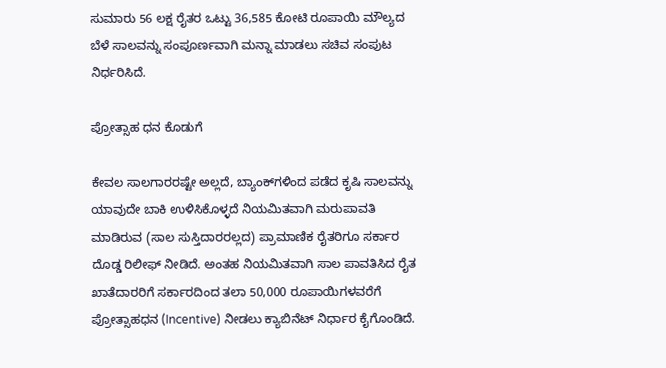ಸುಮಾರು 56 ಲಕ್ಷ ರೈತರ ಒಟ್ಟು 36,585 ಕೋಟಿ ರೂಪಾಯಿ ಮೌಲ್ಯದ ಬೆಳೆ ಸಾಲವನ್ನು ಸಂಪೂರ್ಣವಾಗಿ ಮನ್ನಾ ಮಾಡಲು ಸಚಿವ ಸಂಪುಟ ನಿರ್ಧರಿಸಿದೆ.

ಪ್ರೋತ್ಸಾಹ ಧನ ಕೊಡುಗೆ

ಕೇವಲ ಸಾಲಗಾರರಷ್ಟೇ ಅಲ್ಲದೆ, ಬ್ಯಾಂಕ್‌ಗಳಿಂದ ಪಡೆದ ಕೃಷಿ ಸಾಲವನ್ನು ಯಾವುದೇ ಬಾಕಿ ಉಳಿಸಿಕೊಳ್ಳದೆ ನಿಯಮಿತವಾಗಿ ಮರುಪಾವತಿ ಮಾಡಿರುವ (ಸಾಲ ಸುಸ್ತಿದಾರರಲ್ಲದ) ಪ್ರಾಮಾಣಿಕ ರೈತರಿಗೂ ಸರ್ಕಾರ ದೊಡ್ಡ ರಿಲೀಫ್ ನೀಡಿದೆ. ಅಂತಹ ನಿಯಮಿತವಾಗಿ ಸಾಲ ಪಾವತಿಸಿದ ರೈತ ಖಾತೆದಾರರಿಗೆ ಸರ್ಕಾರದಿಂದ ತಲಾ 50,000 ರೂಪಾಯಿಗಳವರೆಗೆ ಪ್ರೋತ್ಸಾಹಧನ (Incentive) ನೀಡಲು ಕ್ಯಾಬಿನೆಟ್ ನಿರ್ಧಾರ ಕೈಗೊಂಡಿದೆ.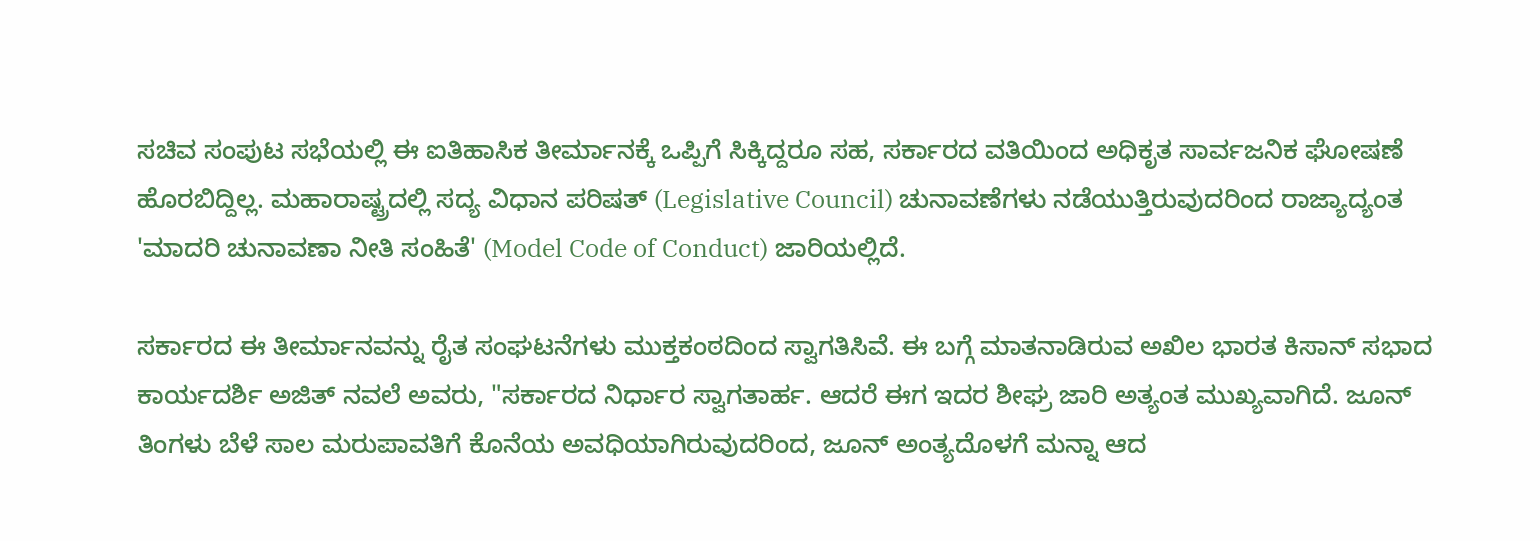ಸಚಿವ ಸಂಪುಟ ಸಭೆಯಲ್ಲಿ ಈ ಐತಿಹಾಸಿಕ ತೀರ್ಮಾನಕ್ಕೆ ಒಪ್ಪಿಗೆ ಸಿಕ್ಕಿದ್ದರೂ ಸಹ, ಸರ್ಕಾರದ ವತಿಯಿಂದ ಅಧಿಕೃತ ಸಾರ್ವಜನಿಕ ಘೋಷಣೆ ಹೊರಬಿದ್ದಿಲ್ಲ. ಮಹಾರಾಷ್ಟ್ರದಲ್ಲಿ ಸದ್ಯ ವಿಧಾನ ಪರಿಷತ್ (Legislative Council) ಚುನಾವಣೆಗಳು ನಡೆಯುತ್ತಿರುವುದರಿಂದ ರಾಜ್ಯಾದ್ಯಂತ 'ಮಾದರಿ ಚುನಾವಣಾ ನೀತಿ ಸಂಹಿತೆ' (Model Code of Conduct) ಜಾರಿಯಲ್ಲಿದೆ.

ಸರ್ಕಾರದ ಈ ತೀರ್ಮಾನವನ್ನು ರೈತ ಸಂಘಟನೆಗಳು ಮುಕ್ತಕಂಠದಿಂದ ಸ್ವಾಗತಿಸಿವೆ. ಈ ಬಗ್ಗೆ ಮಾತನಾಡಿರುವ ಅಖಿಲ ಭಾರತ ಕಿಸಾನ್ ಸಭಾದ ಕಾರ್ಯದರ್ಶಿ ಅಜಿತ್ ನವಲೆ ಅವರು, "ಸರ್ಕಾರದ ನಿರ್ಧಾರ ಸ್ವಾಗತಾರ್ಹ. ಆದರೆ ಈಗ ಇದರ ಶೀಘ್ರ ಜಾರಿ ಅತ್ಯಂತ ಮುಖ್ಯವಾಗಿದೆ. ಜೂನ್ ತಿಂಗಳು ಬೆಳೆ ಸಾಲ ಮರುಪಾವತಿಗೆ ಕೊನೆಯ ಅವಧಿಯಾಗಿರುವುದರಿಂದ, ಜೂನ್ ಅಂತ್ಯದೊಳಗೆ ಮನ್ನಾ ಆದ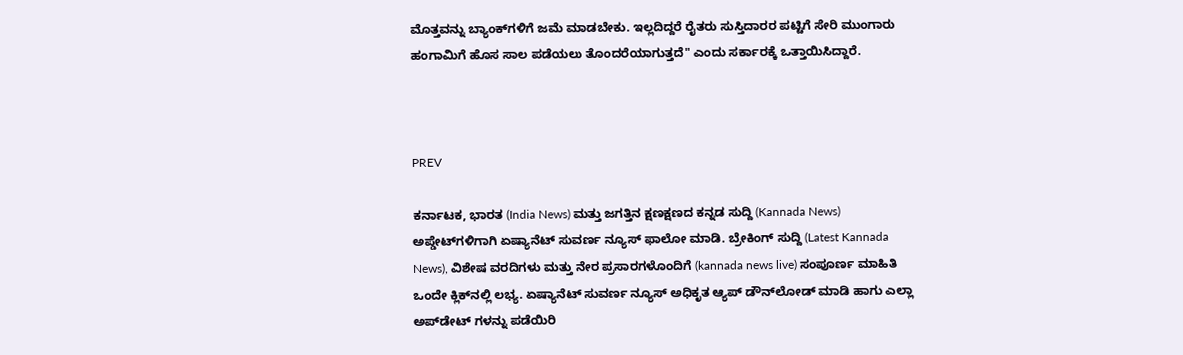ಮೊತ್ತವನ್ನು ಬ್ಯಾಂಕ್‌ಗಳಿಗೆ ಜಮೆ ಮಾಡಬೇಕು. ಇಲ್ಲದಿದ್ದರೆ ರೈತರು ಸುಸ್ತಿದಾರರ ಪಟ್ಟಿಗೆ ಸೇರಿ ಮುಂಗಾರು ಹಂಗಾಮಿಗೆ ಹೊಸ ಸಾಲ ಪಡೆಯಲು ತೊಂದರೆಯಾಗುತ್ತದೆ" ಎಂದು ಸರ್ಕಾರಕ್ಕೆ ಒತ್ತಾಯಿಸಿದ್ದಾರೆ.



PREV

ಕರ್ನಾಟಕ, ಭಾರತ (India News) ಮತ್ತು ಜಗತ್ತಿನ ಕ್ಷಣಕ್ಷಣದ ಕನ್ನಡ ಸುದ್ದಿ (Kannada News) ಅಪ್ಡೇಟ್‌ಗಳಿಗಾಗಿ ಏಷ್ಯಾನೆಟ್ ಸುವರ್ಣ ನ್ಯೂಸ್‌ ಫಾಲೋ ಮಾಡಿ. ಬ್ರೇಕಿಂಗ್ ಸುದ್ದಿ (Latest Kannada News), ವಿಶೇಷ ವರದಿಗಳು ಮತ್ತು ನೇರ ಪ್ರಸಾರಗಳೊಂದಿಗೆ (kannada news live) ಸಂಪೂರ್ಣ ಮಾಹಿತಿ ಒಂದೇ ಕ್ಲಿಕ್‌ನಲ್ಲಿ ಲಭ್ಯ. ಏಷ್ಯಾನೆಟ್ ಸುವರ್ಣ ನ್ಯೂಸ್ ಅಧಿಕೃತ ಆ್ಯಪ್ ಡೌನ್‌ಲೋಡ್ ಮಾಡಿ ಹಾಗು ಎಲ್ಲಾ ಅಪ್‌ಡೇಟ್ ಗಳನ್ನು ಪಡೆಯಿರಿ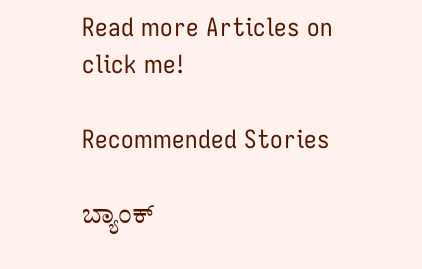Read more Articles on
click me!

Recommended Stories

ಬ್ಯಾಂಕ್‌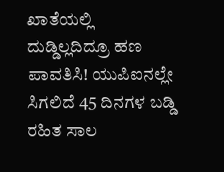ಖಾತೆಯಲ್ಲಿ ದುಡ್ಡಿಲ್ಲದಿದ್ರೂ ಹಣ ಪಾವತಿಸಿ! ಯುಪಿಐನಲ್ಲೇ ಸಿಗಲಿದೆ 45 ದಿನಗಳ ಬಡ್ಡಿ ರಹಿತ ಸಾಲ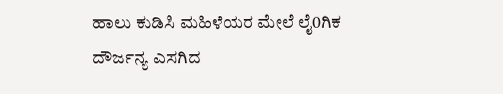ಹಾಲು ಕುಡಿಸಿ ಮಹಿಳೆಯರ ಮೇಲೆ ಲೈ0ಗಿಕ ದೌರ್ಜನ್ಯ ಎಸಗಿದ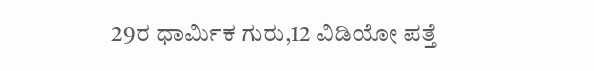29ರ ಧಾರ್ಮಿಕ ಗುರು,12 ವಿಡಿಯೋ ಪತ್ತೆ